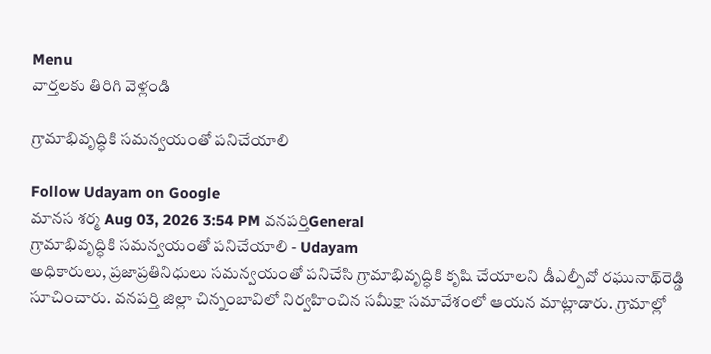Menu
వార్తలకు తిరిగి వెళ్లండి

గ్రామాభివృద్ధికి సమన్వయంతో పనిచేయాలి

Follow Udayam on Google
మానస శర్మ Aug 03, 2026 3:54 PM వనపర్తిGeneral
గ్రామాభివృద్ధికి సమన్వయంతో పనిచేయాలి - Udayam
అధికారులు, ప్రజాప్రతినిధులు సమన్వయంతో పనిచేసి గ్రామాభివృద్ధికి కృషి చేయాలని డీఎల్పీవో రఘునాథ్‌రెడ్డి సూచించారు. వనపర్తి జిల్లా చిన్నంబావిలో నిర్వహించిన సమీక్షా సమావేశంలో ఆయన మాట్లాడారు. గ్రామాల్లో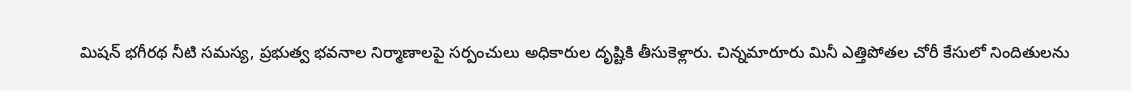మిషన్‌ భగీరథ నీటి సమస్య, ప్రభుత్వ భవనాల నిర్మాణాలపై సర్పంచులు అధికారుల దృష్టికి తీసుకెళ్లారు. చిన్నమారూరు మినీ ఎత్తిపోతల చోరీ కేసులో నిందితులను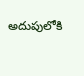అదుపులోకి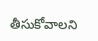తీసుకోవాలని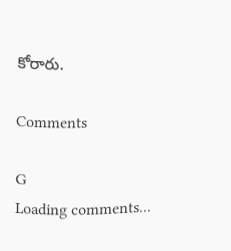కోరారు.

Comments

G
Loading comments...